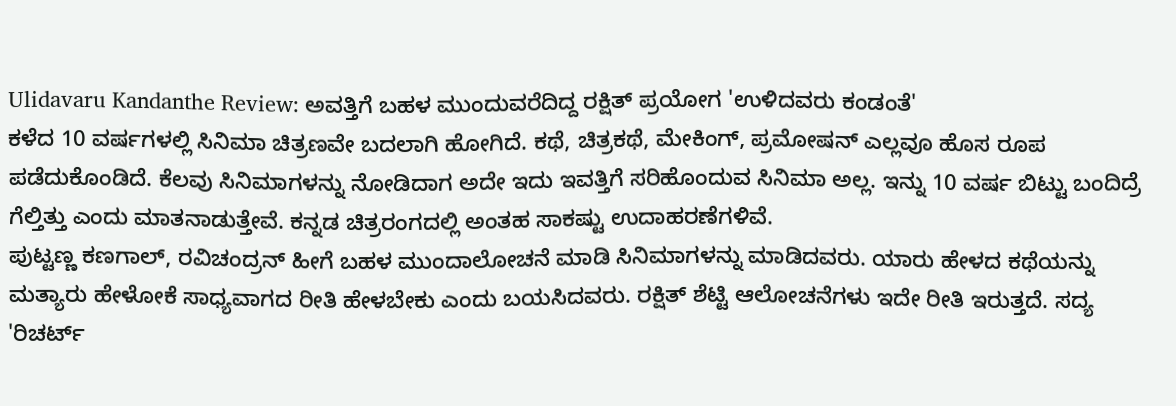Ulidavaru Kandanthe Review: ಅವತ್ತಿಗೆ ಬಹಳ ಮುಂದುವರೆದಿದ್ದ ರಕ್ಷಿತ್ ಪ್ರಯೋಗ 'ಉಳಿದವರು ಕಂಡಂತೆ'
ಕಳೆದ 10 ವರ್ಷಗಳಲ್ಲಿ ಸಿನಿಮಾ ಚಿತ್ರಣವೇ ಬದಲಾಗಿ ಹೋಗಿದೆ. ಕಥೆ, ಚಿತ್ರಕಥೆ, ಮೇಕಿಂಗ್, ಪ್ರಮೋಷನ್ ಎಲ್ಲವೂ ಹೊಸ ರೂಪ ಪಡೆದುಕೊಂಡಿದೆ. ಕೆಲವು ಸಿನಿಮಾಗಳನ್ನು ನೋಡಿದಾಗ ಅದೇ ಇದು ಇವತ್ತಿಗೆ ಸರಿಹೊಂದುವ ಸಿನಿಮಾ ಅಲ್ಲ. ಇನ್ನು 10 ವರ್ಷ ಬಿಟ್ಟು ಬಂದಿದ್ರೆ ಗೆಲ್ತಿತ್ತು ಎಂದು ಮಾತನಾಡುತ್ತೇವೆ. ಕನ್ನಡ ಚಿತ್ರರಂಗದಲ್ಲಿ ಅಂತಹ ಸಾಕಷ್ಟು ಉದಾಹರಣೆಗಳಿವೆ.
ಪುಟ್ಟಣ್ಣ ಕಣಗಾಲ್, ರವಿಚಂದ್ರನ್ ಹೀಗೆ ಬಹಳ ಮುಂದಾಲೋಚನೆ ಮಾಡಿ ಸಿನಿಮಾಗಳನ್ನು ಮಾಡಿದವರು. ಯಾರು ಹೇಳದ ಕಥೆಯನ್ನು ಮತ್ಯಾರು ಹೇಳೋಕೆ ಸಾಧ್ಯವಾಗದ ರೀತಿ ಹೇಳಬೇಕು ಎಂದು ಬಯಸಿದವರು. ರಕ್ಷಿತ್ ಶೆಟ್ಟಿ ಆಲೋಚನೆಗಳು ಇದೇ ರೀತಿ ಇರುತ್ತದೆ. ಸದ್ಯ 'ರಿಚರ್ಟ್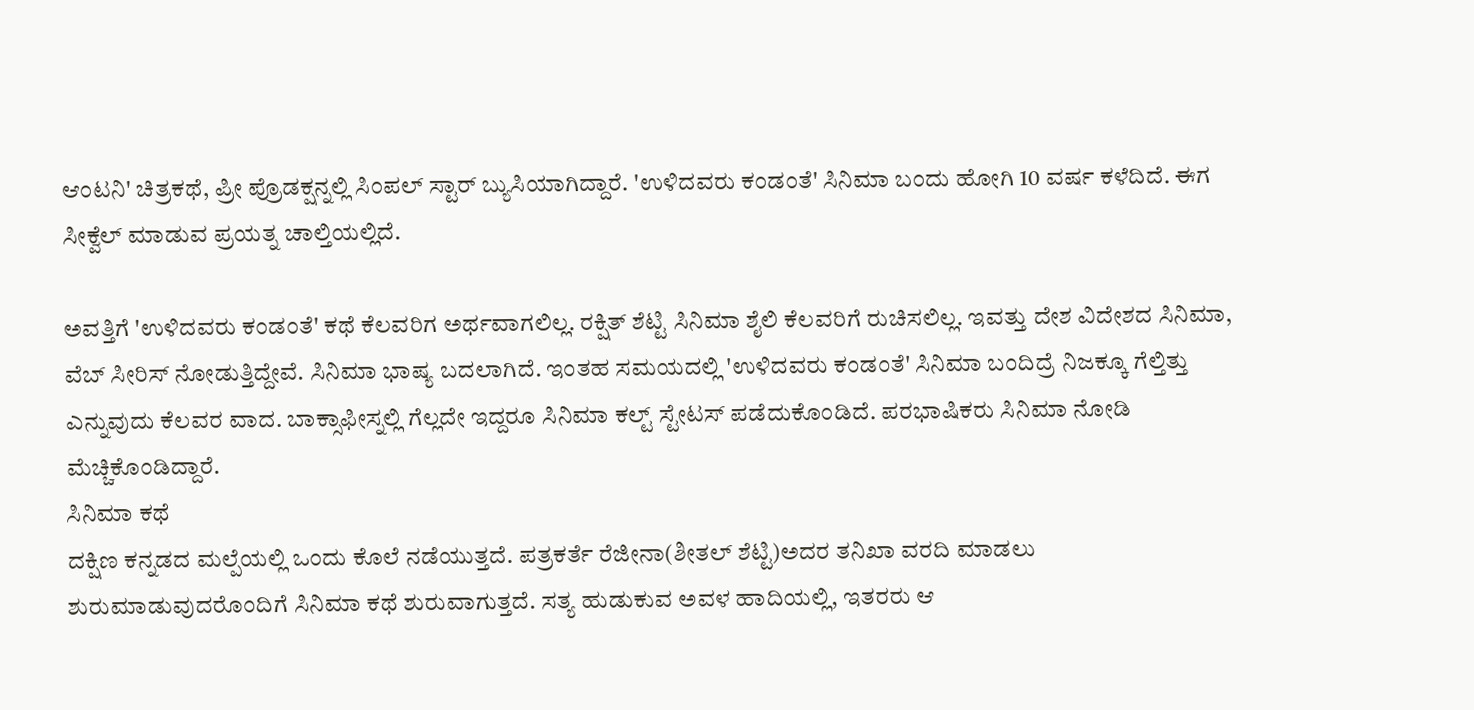ಆಂಟನಿ' ಚಿತ್ರಕಥೆ, ಪ್ರೀ ಪ್ರೊಡಕ್ಷನ್ನಲ್ಲಿ ಸಿಂಪಲ್ ಸ್ಟಾರ್ ಬ್ಯುಸಿಯಾಗಿದ್ದಾರೆ. 'ಉಳಿದವರು ಕಂಡಂತೆ' ಸಿನಿಮಾ ಬಂದು ಹೋಗಿ 10 ವರ್ಷ ಕಳೆದಿದೆ. ಈಗ ಸೀಕ್ವೆಲ್ ಮಾಡುವ ಪ್ರಯತ್ನ ಚಾಲ್ತಿಯಲ್ಲಿದೆ.

ಅವತ್ತಿಗೆ 'ಉಳಿದವರು ಕಂಡಂತೆ' ಕಥೆ ಕೆಲವರಿಗ ಅರ್ಥವಾಗಲಿಲ್ಲ. ರಕ್ಷಿತ್ ಶೆಟ್ಟಿ ಸಿನಿಮಾ ಶೈಲಿ ಕೆಲವರಿಗೆ ರುಚಿಸಲಿಲ್ಲ. ಇವತ್ತು ದೇಶ ವಿದೇಶದ ಸಿನಿಮಾ, ವೆಬ್ ಸೀರಿಸ್ ನೋಡುತ್ತಿದ್ದೇವೆ. ಸಿನಿಮಾ ಭಾಷ್ಯ ಬದಲಾಗಿದೆ. ಇಂತಹ ಸಮಯದಲ್ಲಿ 'ಉಳಿದವರು ಕಂಡಂತೆ' ಸಿನಿಮಾ ಬಂದಿದ್ರೆ ನಿಜಕ್ಕೂ ಗೆಲ್ತಿತ್ತು ಎನ್ನುವುದು ಕೆಲವರ ವಾದ. ಬಾಕ್ಸಾಫೀಸ್ನಲ್ಲಿ ಗೆಲ್ಲದೇ ಇದ್ದರೂ ಸಿನಿಮಾ ಕಲ್ಟ್ ಸ್ಟೇಟಸ್ ಪಡೆದುಕೊಂಡಿದೆ. ಪರಭಾಷಿಕರು ಸಿನಿಮಾ ನೋಡಿ ಮೆಚ್ಚಿಕೊಂಡಿದ್ದಾರೆ.
ಸಿನಿಮಾ ಕಥೆ
ದಕ್ಷಿಣ ಕನ್ನಡದ ಮಲ್ಪೆಯಲ್ಲಿ ಒಂದು ಕೊಲೆ ನಡೆಯುತ್ತದೆ. ಪತ್ರಕರ್ತೆ ರೆಜೀನಾ(ಶೀತಲ್ ಶೆಟ್ಟಿ)ಅದರ ತನಿಖಾ ವರದಿ ಮಾಡಲು ಶುರುಮಾಡುವುದರೊಂದಿಗೆ ಸಿನಿಮಾ ಕಥೆ ಶುರುವಾಗುತ್ತದೆ. ಸತ್ಯ ಹುಡುಕುವ ಅವಳ ಹಾದಿಯಲ್ಲಿ, ಇತರರು ಆ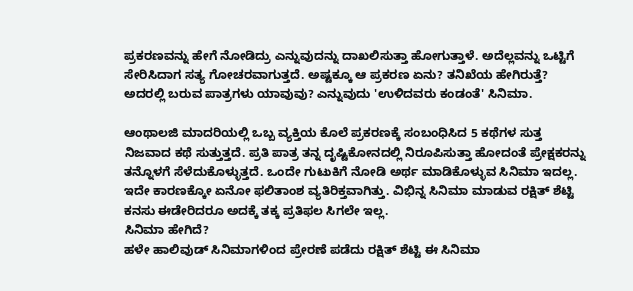ಪ್ರಕರಣವನ್ನು ಹೇಗೆ ನೋಡಿದ್ರು ಎನ್ನುವುದನ್ನು ದಾಖಲಿಸುತ್ತಾ ಹೋಗುತ್ತಾಳೆ. ಅದೆಲ್ಲವನ್ನು ಒಟ್ಟಿಗೆ ಸೇರಿಸಿದಾಗ ಸತ್ಯ ಗೋಚರವಾಗುತ್ತದೆ. ಅಷ್ಟಕ್ಕೂ ಆ ಪ್ರಕರಣ ಏನು? ತನಿಖೆಯ ಹೇಗಿರುತ್ತೆ? ಅದರಲ್ಲಿ ಬರುವ ಪಾತ್ರಗಳು ಯಾವುವು? ಎನ್ನುವುದು 'ಉಳಿದವರು ಕಂಡಂತೆ' ಸಿನಿಮಾ.

ಆಂಥಾಲಜಿ ಮಾದರಿಯಲ್ಲಿ ಒಬ್ಬ ವ್ಯಕ್ತಿಯ ಕೊಲೆ ಪ್ರಕರಣಕ್ಕೆ ಸಂಬಂಧಿಸಿದ 5 ಕಥೆಗಳ ಸುತ್ತ ನಿಜವಾದ ಕಥೆ ಸುತ್ತುತ್ತದೆ. ಪ್ರತಿ ಪಾತ್ರ ತನ್ನ ದೃಷ್ಟಿಕೋನದಲ್ಲಿ ನಿರೂಪಿಸುತ್ತಾ ಹೋದಂತೆ ಪ್ರೇಕ್ಷಕರನ್ನು ತನ್ನೊಳಗೆ ಸೆಳೆದುಕೊಳ್ಳುತ್ತದೆ. ಒಂದೇ ಗುಟುಕಿಗೆ ನೋಡಿ ಅರ್ಥ ಮಾಡಿಕೊಳ್ಳುವ ಸಿನಿಮಾ ಇದಲ್ಲ. ಇದೇ ಕಾರಣಕ್ಕೋ ಏನೋ ಫಲಿತಾಂಶ ವ್ಯತಿರಿಕ್ತವಾಗಿತ್ತು. ವಿಭಿನ್ನ ಸಿನಿಮಾ ಮಾಡುವ ರಕ್ಷಿತ್ ಶೆಟ್ಟಿ ಕನಸು ಈಡೇರಿದರೂ ಅದಕ್ಕೆ ತಕ್ಕ ಪ್ರತಿಫಲ ಸಿಗಲೇ ಇಲ್ಲ.
ಸಿನಿಮಾ ಹೇಗಿದೆ?
ಹಳೇ ಹಾಲಿವುಡ್ ಸಿನಿಮಾಗಳಿಂದ ಪ್ರೇರಣೆ ಪಡೆದು ರಕ್ಷಿತ್ ಶೆಟ್ಟಿ ಈ ಸಿನಿಮಾ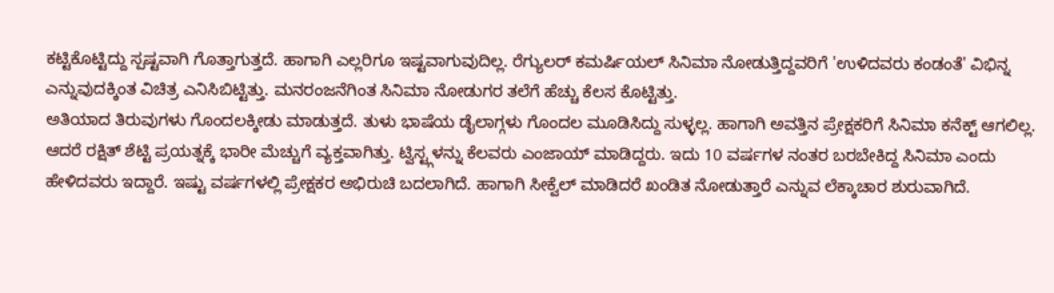ಕಟ್ಟಿಕೊಟ್ಟಿದ್ದು ಸ್ಪಷ್ಟವಾಗಿ ಗೊತ್ತಾಗುತ್ತದೆ. ಹಾಗಾಗಿ ಎಲ್ಲರಿಗೂ ಇಷ್ಟವಾಗುವುದಿಲ್ಲ. ರೆಗ್ಯುಲರ್ ಕಮರ್ಷಿಯಲ್ ಸಿನಿಮಾ ನೋಡುತ್ತಿದ್ದವರಿಗೆ 'ಉಳಿದವರು ಕಂಡಂತೆ' ವಿಭಿನ್ನ ಎನ್ನುವುದಕ್ಕಿಂತ ವಿಚಿತ್ರ ಎನಿಸಿಬಿಟ್ಟಿತ್ತು. ಮನರಂಜನೆಗಿಂತ ಸಿನಿಮಾ ನೋಡುಗರ ತಲೆಗೆ ಹೆಚ್ಚು ಕೆಲಸ ಕೊಟ್ಟಿತ್ತು.
ಅತಿಯಾದ ತಿರುವುಗಳು ಗೊಂದಲಕ್ಕೀಡು ಮಾಡುತ್ತದೆ. ತುಳು ಭಾಷೆಯ ಡೈಲಾಗ್ಗಳು ಗೊಂದಲ ಮೂಡಿಸಿದ್ದು ಸುಳ್ಳಲ್ಲ. ಹಾಗಾಗಿ ಅವತ್ತಿನ ಪ್ರೇಕ್ಷಕರಿಗೆ ಸಿನಿಮಾ ಕನೆಕ್ಟ್ ಆಗಲಿಲ್ಲ. ಆದರೆ ರಕ್ಷಿತ್ ಶೆಟ್ಟಿ ಪ್ರಯತ್ನಕ್ಕೆ ಭಾರೀ ಮೆಚ್ಚುಗೆ ವ್ಯಕ್ತವಾಗಿತ್ತು. ಟ್ವಿಸ್ಟ್ಗಳನ್ನು ಕೆಲವರು ಎಂಜಾಯ್ ಮಾಡಿದ್ದರು. ಇದು 10 ವರ್ಷಗಳ ನಂತರ ಬರಬೇಕಿದ್ದ ಸಿನಿಮಾ ಎಂದು ಹೇಳಿದವರು ಇದ್ದಾರೆ. ಇಷ್ಟು ವರ್ಷಗಳಲ್ಲಿ ಪ್ರೇಕ್ಷಕರ ಅಭಿರುಚಿ ಬದಲಾಗಿದೆ. ಹಾಗಾಗಿ ಸೀಕ್ವೆಲ್ ಮಾಡಿದರೆ ಖಂಡಿತ ನೋಡುತ್ತಾರೆ ಎನ್ನುವ ಲೆಕ್ಕಾಚಾರ ಶುರುವಾಗಿದೆ.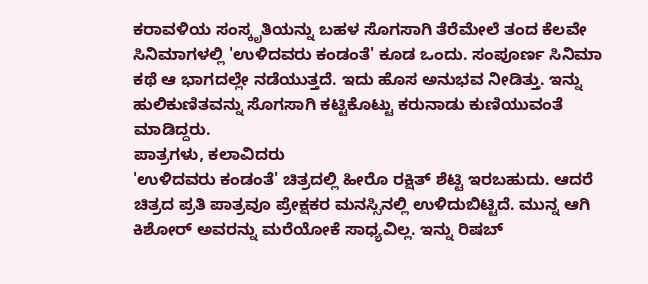ಕರಾವಳಿಯ ಸಂಸ್ಕೃತಿಯನ್ನು ಬಹಳ ಸೊಗಸಾಗಿ ತೆರೆಮೇಲೆ ತಂದ ಕೆಲವೇ ಸಿನಿಮಾಗಳಲ್ಲಿ 'ಉಳಿದವರು ಕಂಡಂತೆ' ಕೂಡ ಒಂದು. ಸಂಪೂರ್ಣ ಸಿನಿಮಾ ಕಥೆ ಆ ಭಾಗದಲ್ಲೇ ನಡೆಯುತ್ತದೆ. ಇದು ಹೊಸ ಅನುಭವ ನೀಡಿತ್ತು. ಇನ್ನು ಹುಲಿಕುಣಿತವನ್ನು ಸೊಗಸಾಗಿ ಕಟ್ಟಿಕೊಟ್ಟು ಕರುನಾಡು ಕುಣಿಯುವಂತೆ ಮಾಡಿದ್ದರು.
ಪಾತ್ರಗಳು, ಕಲಾವಿದರು
'ಉಳಿದವರು ಕಂಡಂತೆ' ಚಿತ್ರದಲ್ಲಿ ಹೀರೊ ರಕ್ಷಿತ್ ಶೆಟ್ಟಿ ಇರಬಹುದು. ಆದರೆ ಚಿತ್ರದ ಪ್ರತಿ ಪಾತ್ರವೂ ಪ್ರೇಕ್ಷಕರ ಮನಸ್ಸಿನಲ್ಲಿ ಉಳಿದುಬಿಟ್ಟಿದೆ. ಮುನ್ನ ಆಗಿ ಕಿಶೋರ್ ಅವರನ್ನು ಮರೆಯೋಕೆ ಸಾಧ್ಯವಿಲ್ಲ. ಇನ್ನು ರಿಷಬ್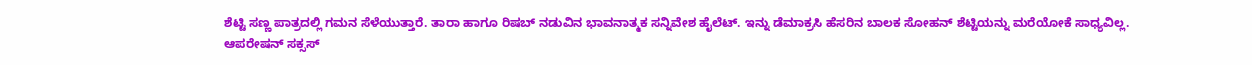ಶೆಟ್ಟಿ ಸಣ್ಣ ಪಾತ್ರದಲ್ಲಿ ಗಮನ ಸೆಳೆಯುತ್ತಾರೆ. ತಾರಾ ಹಾಗೂ ರಿಷಬ್ ನಡುವಿನ ಭಾವನಾತ್ಮಕ ಸನ್ನಿವೇಶ ಹೈಲೆಟ್. ಇನ್ನು ಡೆಮಾಕ್ರಸಿ ಹೆಸರಿನ ಬಾಲಕ ಸೋಹನ್ ಶೆಟ್ಟಿಯನ್ನು ಮರೆಯೋಕೆ ಸಾಧ್ಯವಿಲ್ಲ.
ಆಪರೇಷನ್ ಸಕ್ಸಸ್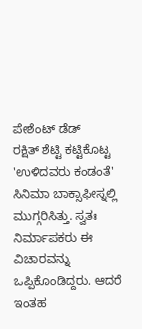ಪೇಶೆಂಟ್ ಡೆಡ್
ರಕ್ಷಿತ್ ಶೆಟ್ಟಿ ಕಟ್ಟಿಕೊಟ್ಟ 'ಉಳಿದವರು ಕಂಡಂತೆ' ಸಿನಿಮಾ ಬಾಕ್ಸಾಫೀಸ್ನಲ್ಲಿ ಮುಗ್ಗರಿಸಿತ್ತು. ಸ್ವತಃ ನಿರ್ಮಾಪಕರು ಈ ವಿಚಾರವನ್ನು ಒಪ್ಪಿಕೊಂಡಿದ್ದರು. ಆದರೆ ಇಂತಹ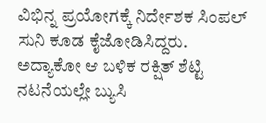ವಿಭಿನ್ನ ಪ್ರಯೋಗಕ್ಕೆ ನಿರ್ದೇಶಕ ಸಿಂಪಲ್ ಸುನಿ ಕೂಡ ಕೈಜೋಡಿಸಿದ್ದರು. ಅದ್ಯಾಕೋ ಆ ಬಳಿಕ ರಕ್ಷಿತ್ ಶೆಟ್ಟಿ ನಟನೆಯಲ್ಲೇ ಬ್ಯುಸಿ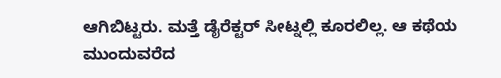ಆಗಿಬಿಟ್ಟರು. ಮತ್ತೆ ಡೈರೆಕ್ಟರ್ ಸೀಟ್ನಲ್ಲಿ ಕೂರಲಿಲ್ಲ. ಆ ಕಥೆಯ ಮುಂದುವರೆದ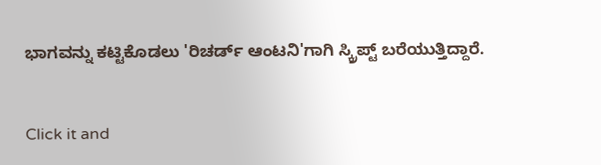ಭಾಗವನ್ನು ಕಟ್ಟಿಕೊಡಲು 'ರಿಚರ್ಡ್ ಆಂಟನಿ'ಗಾಗಿ ಸ್ಕ್ರಿಪ್ಟ್ ಬರೆಯುತ್ತಿದ್ದಾರೆ.


Click it and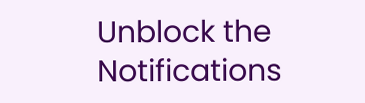Unblock the Notifications